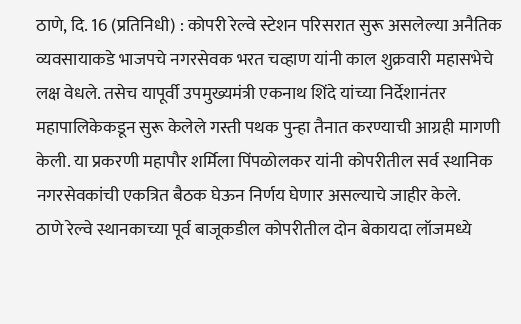ठाणे, दि. 16 (प्रतिनिधी) : कोपरी रेल्वे स्टेशन परिसरात सुरू असलेल्या अनैतिक व्यवसायाकडे भाजपचे नगरसेवक भरत चव्हाण यांनी काल शुक्रवारी महासभेचे लक्ष वेधले. तसेच यापूर्वी उपमुख्यमंत्री एकनाथ शिंदे यांच्या निर्देशानंतर महापालिकेकडून सुरू केलेले गस्ती पथक पुन्हा तैनात करण्याची आग्रही मागणी केली. या प्रकरणी महापौर शर्मिला पिंपळोलकर यांनी कोपरीतील सर्व स्थानिक नगरसेवकांची एकत्रित बैठक घेऊन निर्णय घेणार असल्याचे जाहीर केले.
ठाणे रेल्वे स्थानकाच्या पूर्व बाजूकडील कोपरीतील दोन बेकायदा लॉजमध्ये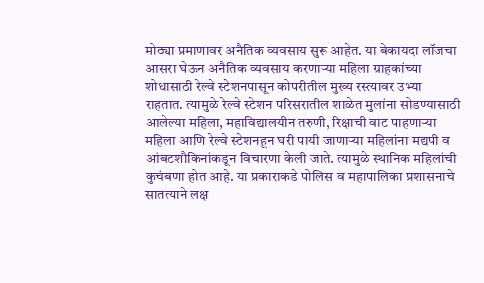मोठ्या प्रमाणावर अनैतिक व्यवसाय सुरू आहेत. या बेकायदा लॉजचा आसरा घेऊन अनैतिक व्यवसाय करणाऱ्या महिला ग्राहकांच्या शोधासाठी रेल्वे स्टेशनपासून कोपरीतील मुख्य रस्त्यावर उभ्या राहतात. त्यामुळे रेल्वे स्टेशन परिसरातील शाळेत मुलांना सोडण्यासाठी आलेल्या महिला, महाविद्यालयीन तरुणी, रिक्षाची वाट पाहणाऱ्या महिला आणि रेल्वे स्टेशनहून घरी पायी जाणाऱ्या महिलांना मद्यपी व आंबटशौकिनांकडून विचारणा केली जाते. त्यामुळे स्थानिक महिलांची कुचंबणा होत आहे. या प्रकाराकडे पोलिस व महापालिका प्रशासनाचे सातत्याने लक्ष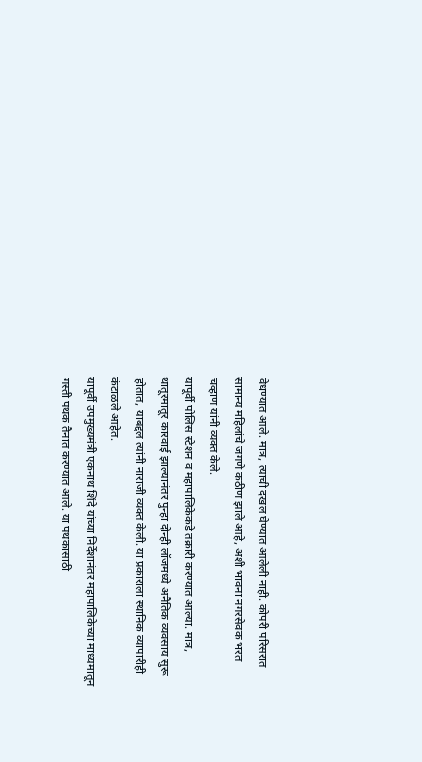वेधण्यात आले. मात्र, त्याची दखल घेण्यात आलेली नाही. कोपरी परिसरात सामान्य महिलांचे जगणे कठीण झाले आहे, अशी भावना नगरसेवक भरत चव्हाण यांनी व्यक्त केले.
यापूर्वी पोलिस स्टेशन व महापालिकेकडे तक्रारी करण्यात आल्या. मात्र, थातूरमातूर कारवाई झाल्यानंतर पुन्हा दोन्ही लॉजमध्ये अनैतिक व्यवसाय सुरू होतात, याबद्दल त्यांनी नाराजी व्यक्त केली. या प्रकाराला स्थानिक व्यापारीही कंटाळले आहेत.
यापूर्वी उपमुख्यमंत्री एकनाथ शिंदे यांच्या निर्देशानंतर महापालिकेच्या माध्यमातून गस्ती पथक तैनात करण्यात आले. या पथकासाठी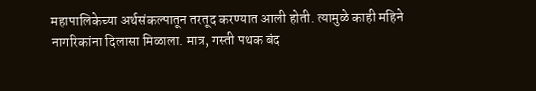महापालिकेच्या अर्थसंकल्पातून तरतूद करण्यात आली होती. त्यामुळे काही महिने नागरिकांना दिलासा मिळाला. मात्र, गस्ती पथक बंद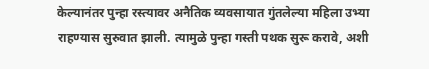केल्यानंतर पुन्हा रस्त्यावर अनैतिक व्यवसायात गुंतलेल्या महिला उभ्या राहण्यास सुरुवात झाली. त्यामुळे पुन्हा गस्ती पथक सुरू करावे, अशी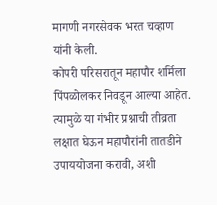मागणी नगरसेवक भरत चव्हाण यांनी केली.
कोपरी परिसरातून महापौर शर्मिला पिंपळोलकर निवडून आल्या आहेत. त्यामुळे या गंभीर प्रश्नाची तीव्रता लक्षात घेऊन महापौरांनी तातडीने उपाययोजना करावी, अशी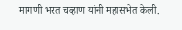मागणी भरत चव्हाण यांनी महासभेत केली.